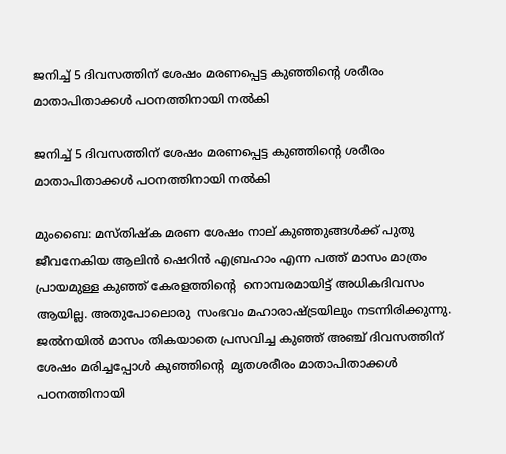ജനിച്ച്‌ 5 ദിവസത്തിന് ശേഷം മരണപ്പെട്ട കുഞ്ഞിൻ്റെ ശരീരം മാതാപിതാക്കൾ പഠനത്തിനായി നൽകി

ജനിച്ച്‌ 5 ദിവസത്തിന് ശേഷം മരണപ്പെട്ട കുഞ്ഞിൻ്റെ ശരീരം മാതാപിതാക്കൾ പഠനത്തിനായി നൽകി

മുംബൈ: മസ്‌തിഷ്‌ക മരണ ശേഷം നാല് കുഞ്ഞുങ്ങൾക്ക് പുതു ജീവനേകിയ ആലിന്‍ ഷെറിൻ എബ്രഹാം എന്ന പത്ത് മാസം മാത്രം പ്രായമുള്ള കുഞ്ഞ് കേരളത്തിൻ്റെ  നൊമ്പരമായിട്ട് അധികദിവസം ആയില്ല. അതുപോലൊരു  സംഭവം മഹാരാഷ്‌ട്രയിലും നടന്നിരിക്കുന്നു. ജൽനയിൽ മാസം തികയാതെ പ്രസവിച്ച കുഞ്ഞ് അഞ്ച് ദിവസത്തിന് ശേഷം മരിച്ചപ്പോള്‍ കുഞ്ഞിൻ്റെ  മൃതശരീരം മാതാപിതാക്കൾ പഠനത്തിനായി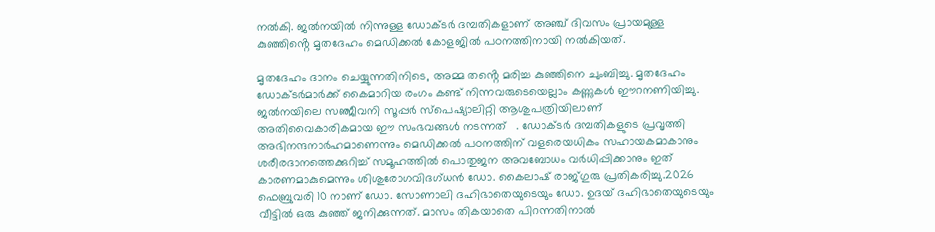നൽകി. ജൽനയിൽ നിന്നുള്ള ഡോക്‌ടർ ദമ്പതികളാണ് അഞ്ച് ദിവസം പ്രായമുള്ള കുഞ്ഞിൻ്റെ മൃതദേഹം മെഡിക്കൽ കോളജിൽ പഠനത്തിനായി നല്‍കിയത്.

മൃതദേഹം ദാനം ചെയ്യുന്നതിനിടെ, അമ്മ തൻ്റെ മരിച്ച കുഞ്ഞിനെ ചുംബിച്ചു. മൃതദേഹം ഡോക്‌ടർമാർക്ക് കൈമാറിയ രംഗം കണ്ട് നിന്നവരുടെയെല്ലാം കണ്ണുകള്‍ ഈറനണിയിച്ചു. ജൽനയിലെ സഞ്ജീവനി സൂപ്പർ സ്പെഷ്യാലിറ്റി ആശുപത്രിയിലാണ് അതിവൈകാരികമായ ഈ സംഭവങ്ങള്‍ നടന്നത്   . ഡോക്‌ടർ ദമ്പതികളുടെ പ്രവൃത്തി അഭിനന്ദനാർഹമാണെന്നും മെഡിക്കൽ പഠനത്തിന് വളരെയധികം സഹായകമാകാനും ശരീരദാനത്തെക്കുറിച്ച് സമൂഹത്തിൽ പൊതുജന അവബോധം വർധിപ്പിക്കാനും ഇത് കാരണമാകുമെന്നും ശിശുരോഗവിദഗ്‌ധൻ ഡോ. കൈലാഷ് രാജ്‌ഗുരു പ്രതികരിച്ചു.2026 ഫെബ്രുവരി 10 നാണ് ഡോ. സോണാലി ദഹിഭാതെയുടെയും ഡോ. ഉദയ് ദഹിഭാതെയുടെയും വീട്ടിൽ ഒരു കുഞ്ഞ് ജനിക്കുന്നത്. മാസം തികയാതെ പിറന്നതിനാല്‍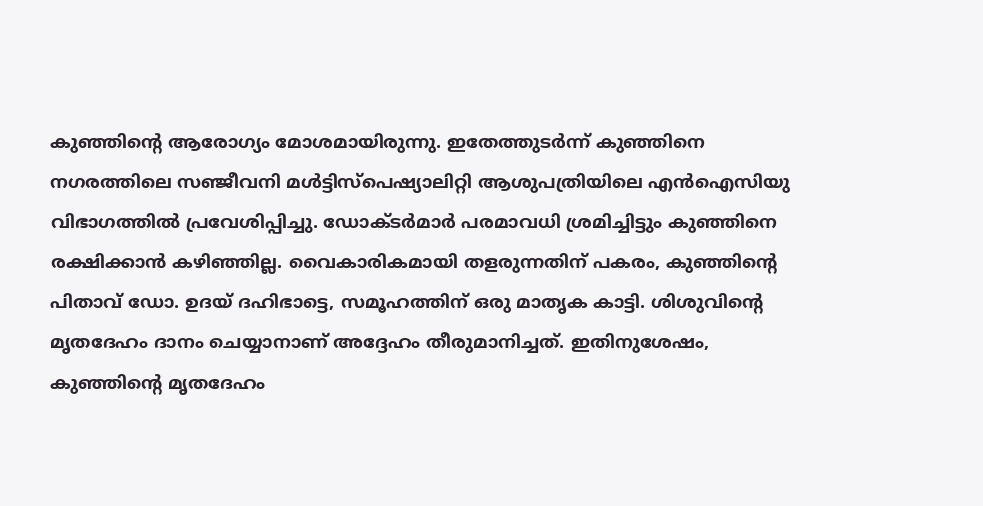കുഞ്ഞിന്‍റെ ആരോഗ്യം മോശമായിരുന്നു. ഇതേത്തുടർന്ന് കുഞ്ഞിനെ നഗരത്തിലെ സഞ്ജീവനി മൾട്ടിസ്പെഷ്യാലിറ്റി ആശുപത്രിയിലെ എൻഐസിയു വിഭാഗത്തിൽ പ്രവേശിപ്പിച്ചു. ഡോക്‌ടർമാർ പരമാവധി ശ്രമിച്ചിട്ടും കുഞ്ഞിനെ രക്ഷിക്കാൻ കഴിഞ്ഞില്ല. വൈകാരികമായി തളരുന്നതിന് പകരം, കുഞ്ഞിൻ്റെ പിതാവ് ഡോ. ഉദയ് ദഹിഭാട്ടെ, സമൂഹത്തിന് ഒരു മാതൃക കാട്ടി. ശിശുവിൻ്റെ മൃതദേഹം ദാനം ചെയ്യാനാണ് അദ്ദേഹം തീരുമാനിച്ചത്. ഇതിനുശേഷം, കുഞ്ഞിൻ്റെ മൃതദേഹം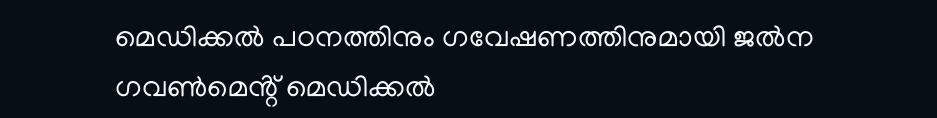മെഡിക്കൽ പഠനത്തിനും ഗവേഷണത്തിനുമായി ജൽന ഗവൺമെൻ്റ് മെഡിക്കൽ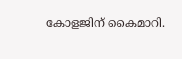കോളജിന് കൈമാറി.